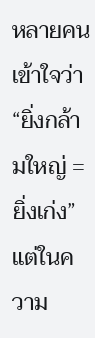หลายคนเข้าใจว่า
“ยิ่งกล้ามใหญ่ = ยิ่งเก่ง”
แต่ในความ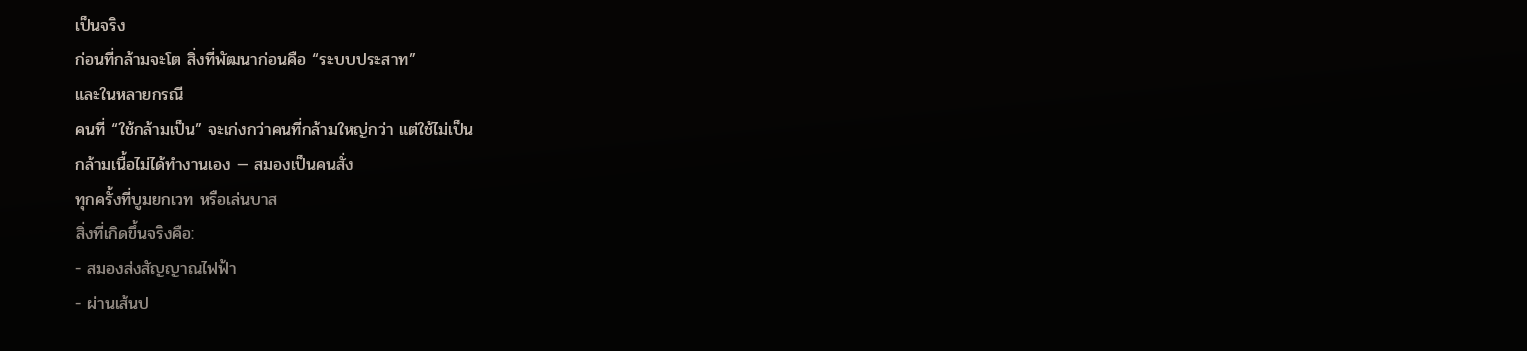เป็นจริง
ก่อนที่กล้ามจะโต สิ่งที่พัฒนาก่อนคือ “ระบบประสาท”
และในหลายกรณี
คนที่ “ใช้กล้ามเป็น” จะเก่งกว่าคนที่กล้ามใหญ่กว่า แต่ใช้ไม่เป็น
กล้ามเนื้อไม่ได้ทำงานเอง — สมองเป็นคนสั่ง
ทุกครั้งที่บูมยกเวท หรือเล่นบาส
สิ่งที่เกิดขึ้นจริงคือ:
- สมองส่งสัญญาณไฟฟ้า
- ผ่านเส้นป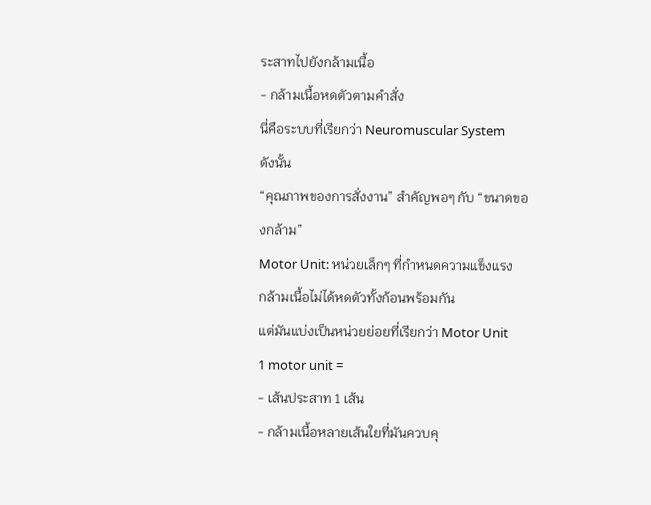ระสาทไปยังกล้ามเนื้อ
- กล้ามเนื้อหดตัวตามคำสั่ง
นี่คือระบบที่เรียกว่า Neuromuscular System
ดังนั้น
“คุณภาพของการสั่งงาน” สำคัญพอๆ กับ “ขนาดของกล้าม”
Motor Unit: หน่วยเล็กๆ ที่กำหนดความแข็งแรง
กล้ามเนื้อไม่ได้หดตัวทั้งก้อนพร้อมกัน
แต่มันแบ่งเป็นหน่วยย่อยที่เรียกว่า Motor Unit
1 motor unit =
- เส้นประสาท 1 เส้น
- กล้ามเนื้อหลายเส้นใยที่มันควบคุ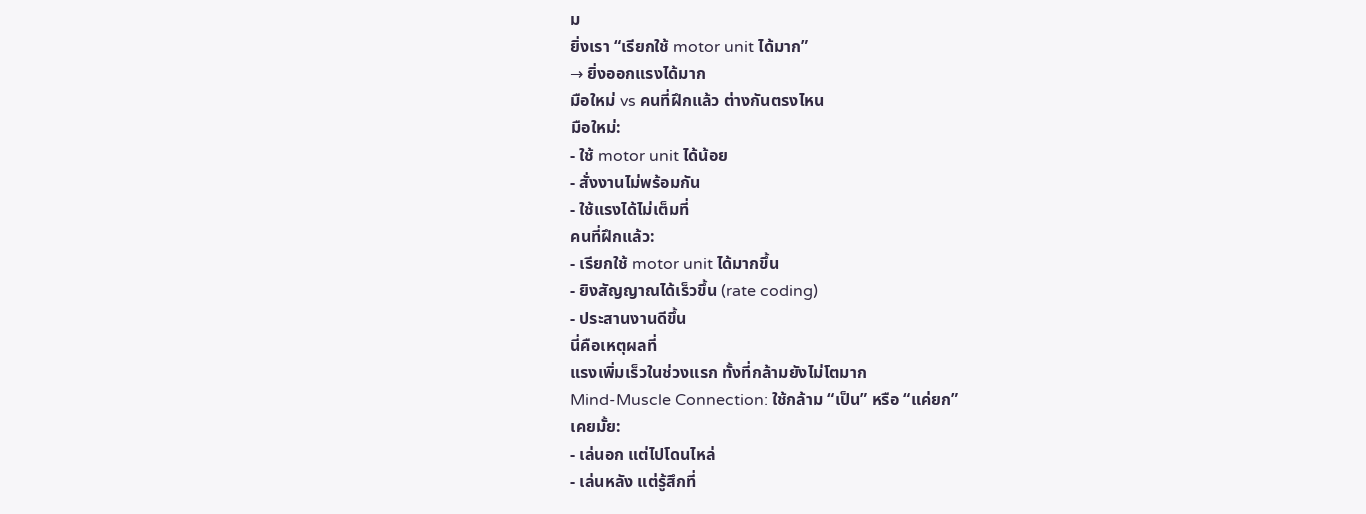ม
ยิ่งเรา “เรียกใช้ motor unit ได้มาก”
→ ยิ่งออกแรงได้มาก
มือใหม่ vs คนที่ฝึกแล้ว ต่างกันตรงไหน
มือใหม่:
- ใช้ motor unit ได้น้อย
- สั่งงานไม่พร้อมกัน
- ใช้แรงได้ไม่เต็มที่
คนที่ฝึกแล้ว:
- เรียกใช้ motor unit ได้มากขึ้น
- ยิงสัญญาณได้เร็วขึ้น (rate coding)
- ประสานงานดีขึ้น
นี่คือเหตุผลที่
แรงเพิ่มเร็วในช่วงแรก ทั้งที่กล้ามยังไม่โตมาก
Mind-Muscle Connection: ใช้กล้าม “เป็น” หรือ “แค่ยก”
เคยมั้ย:
- เล่นอก แต่ไปโดนไหล่
- เล่นหลัง แต่รู้สึกที่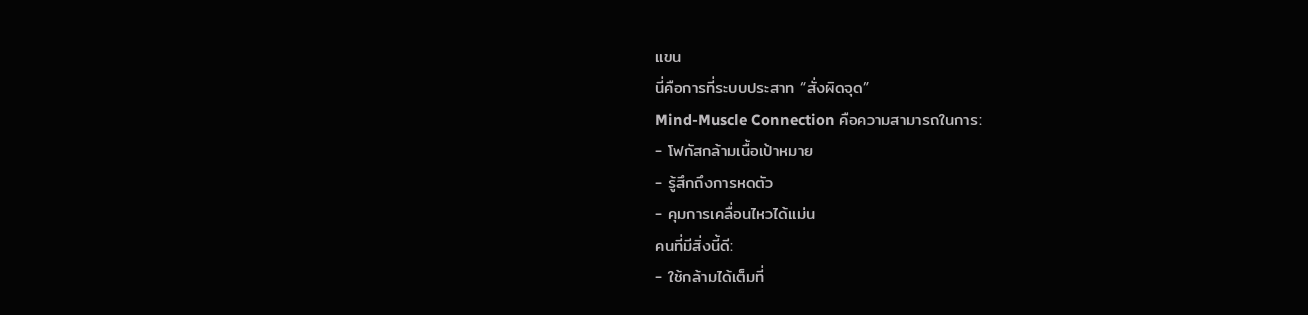แขน
นี่คือการที่ระบบประสาท “สั่งผิดจุด”
Mind-Muscle Connection คือความสามารถในการ:
- โฟกัสกล้ามเนื้อเป้าหมาย
- รู้สึกถึงการหดตัว
- คุมการเคลื่อนไหวได้แม่น
คนที่มีสิ่งนี้ดี:
- ใช้กล้ามได้เต็มที่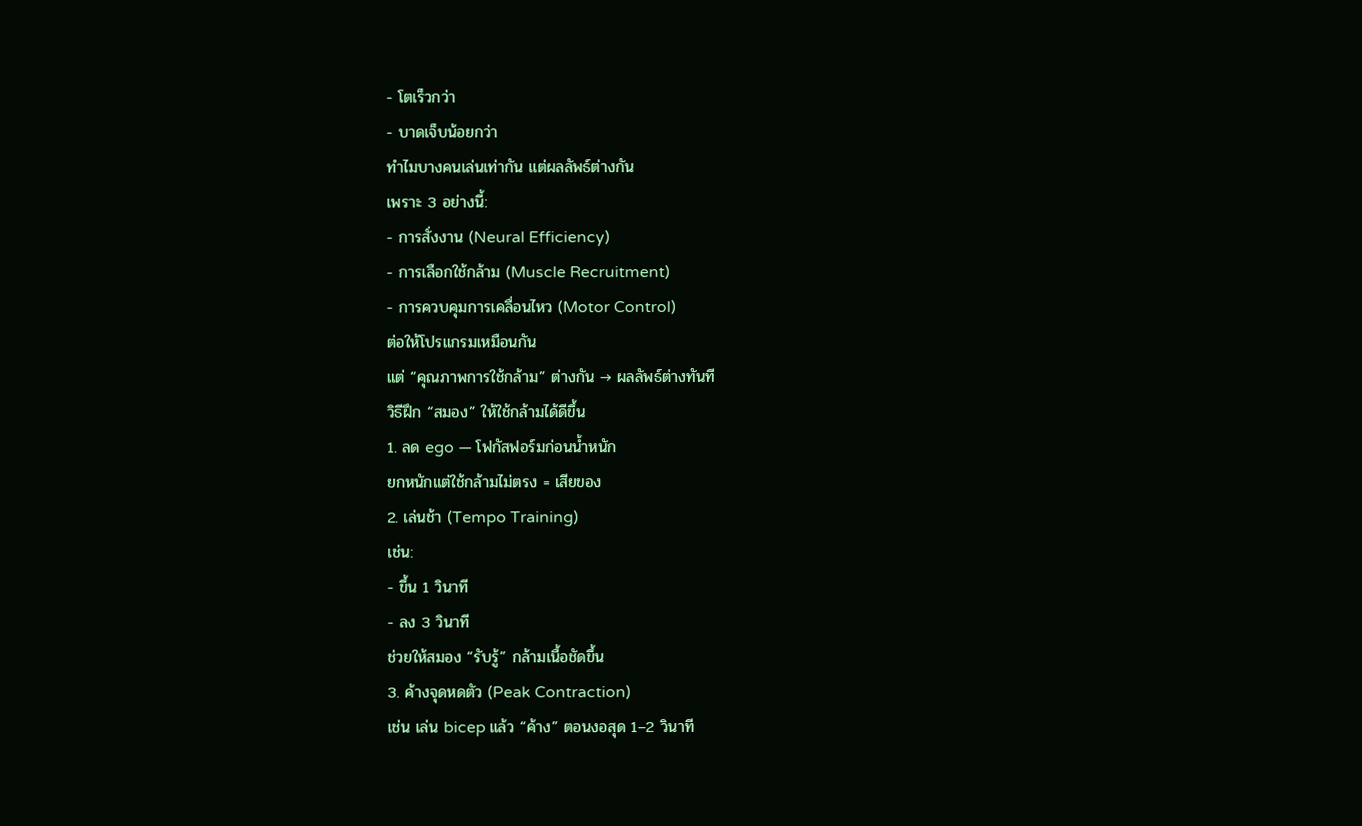- โตเร็วกว่า
- บาดเจ็บน้อยกว่า
ทำไมบางคนเล่นเท่ากัน แต่ผลลัพธ์ต่างกัน
เพราะ 3 อย่างนี้:
- การสั่งงาน (Neural Efficiency)
- การเลือกใช้กล้าม (Muscle Recruitment)
- การควบคุมการเคลื่อนไหว (Motor Control)
ต่อให้โปรแกรมเหมือนกัน
แต่ “คุณภาพการใช้กล้าม” ต่างกัน → ผลลัพธ์ต่างทันที
วิธีฝึก “สมอง” ให้ใช้กล้ามได้ดีขึ้น
1. ลด ego — โฟกัสฟอร์มก่อนน้ำหนัก
ยกหนักแต่ใช้กล้ามไม่ตรง = เสียของ
2. เล่นช้า (Tempo Training)
เช่น:
- ขึ้น 1 วินาที
- ลง 3 วินาที
ช่วยให้สมอง “รับรู้” กล้ามเนื้อชัดขึ้น
3. ค้างจุดหดตัว (Peak Contraction)
เช่น เล่น bicep แล้ว “ค้าง” ตอนงอสุด 1–2 วินาที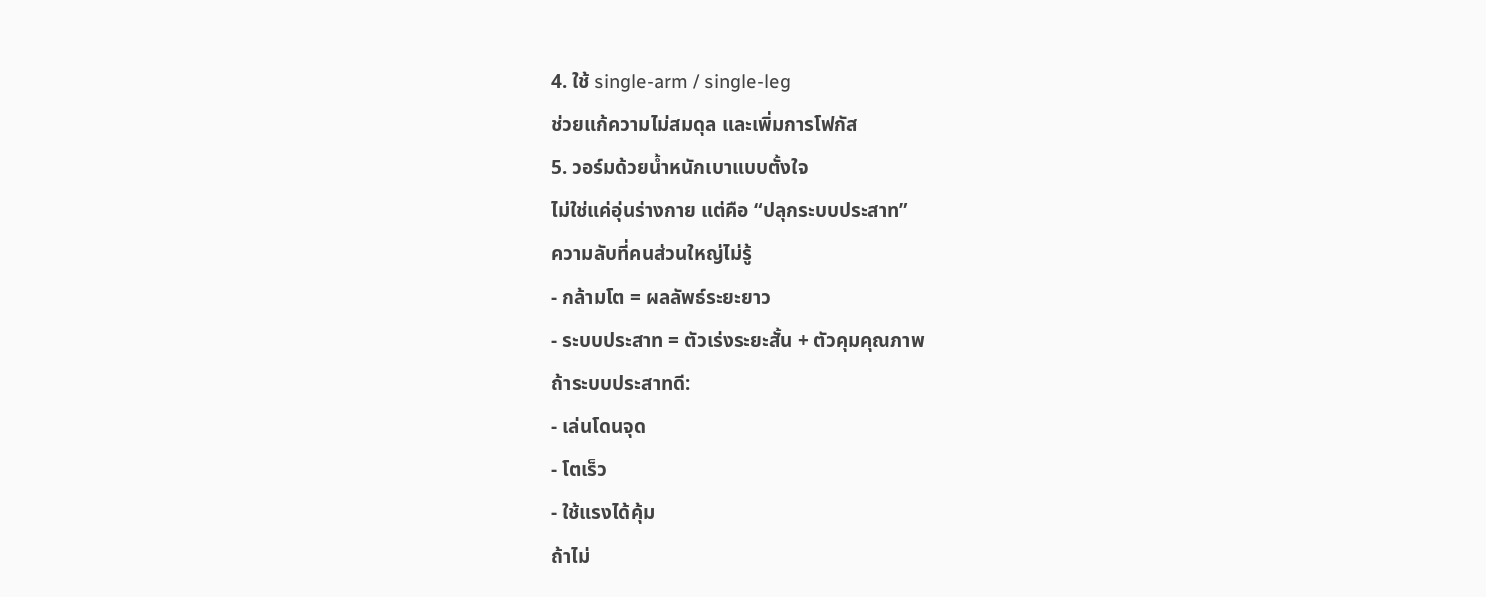4. ใช้ single-arm / single-leg
ช่วยแก้ความไม่สมดุล และเพิ่มการโฟกัส
5. วอร์มด้วยน้ำหนักเบาแบบตั้งใจ
ไม่ใช่แค่อุ่นร่างกาย แต่คือ “ปลุกระบบประสาท”
ความลับที่คนส่วนใหญ่ไม่รู้
- กล้ามโต = ผลลัพธ์ระยะยาว
- ระบบประสาท = ตัวเร่งระยะสั้น + ตัวคุมคุณภาพ
ถ้าระบบประสาทดี:
- เล่นโดนจุด
- โตเร็ว
- ใช้แรงได้คุ้ม
ถ้าไม่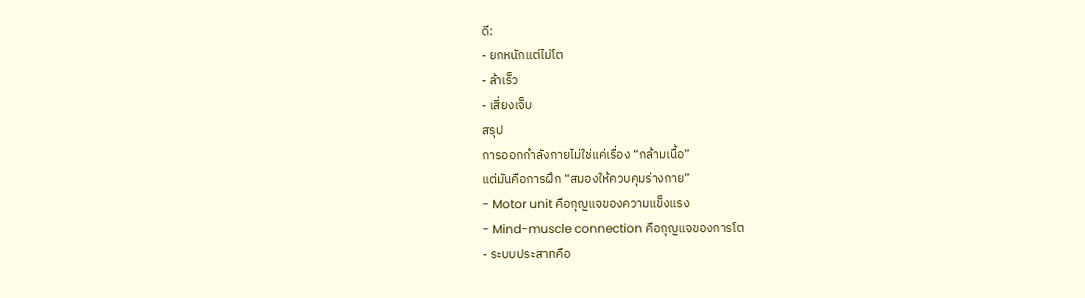ดี:
- ยกหนักแต่ไม่โต
- ล้าเร็ว
- เสี่ยงเจ็บ
สรุป
การออกกำลังกายไม่ใช่แค่เรื่อง “กล้ามเนื้อ”
แต่มันคือการฝึก “สมองให้ควบคุมร่างกาย”
- Motor unit คือกุญแจของความแข็งแรง
- Mind-muscle connection คือกุญแจของการโต
- ระบบประสาทคือ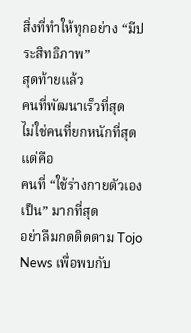สิ่งที่ทำให้ทุกอย่าง “มีประสิทธิภาพ”
สุดท้ายแล้ว
คนที่พัฒนาเร็วที่สุด
ไม่ใช่คนที่ยกหนักที่สุด
แต่คือ
คนที่ “ใช้ร่างกายตัวเองเป็น” มากที่สุด
อย่าลืมกดติดตาม Tojo News เพื่อพบกับ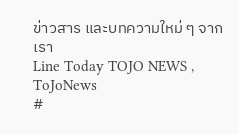ข่าวสาร และบทความใหม่ ๆ จากเรา
Line Today TOJO NEWS , ToJoNews
#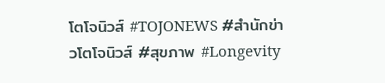โตโจนิวส์ #TOJONEWS #สำนักข่าวโตโจนิวส์ #สุขภาพ #Longevity